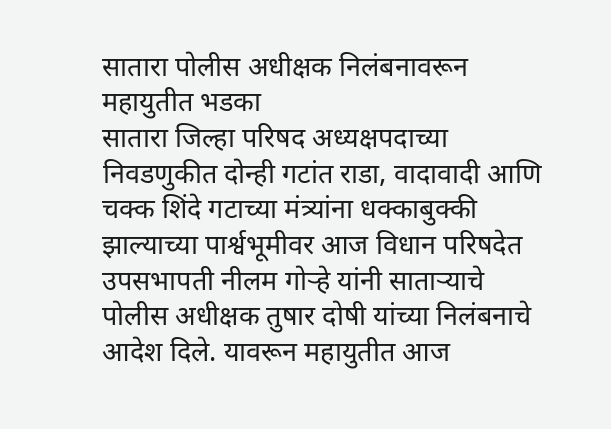सातारा पोलीस अधीक्षक निलंबनावरून महायुतीत भडका
सातारा जिल्हा परिषद अध्यक्षपदाच्या निवडणुकीत दोन्ही गटांत राडा, वादावादी आणि चक्क शिंदे गटाच्या मंत्र्यांना धक्काबुक्की झाल्याच्या पार्श्वभूमीवर आज विधान परिषदेत उपसभापती नीलम गोऱ्हे यांनी साताऱ्याचे पोलीस अधीक्षक तुषार दोषी यांच्या निलंबनाचे आदेश दिले. यावरून महायुतीत आज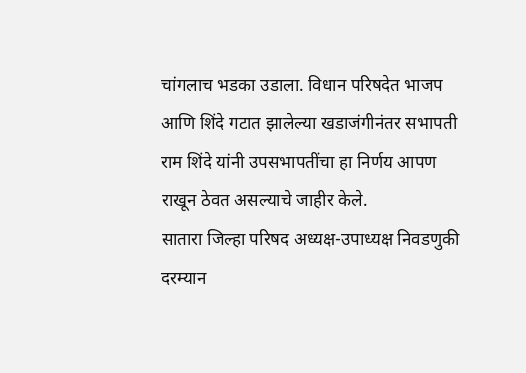चांगलाच भडका उडाला. विधान परिषदेत भाजप आणि शिंदे गटात झालेल्या खडाजंगीनंतर सभापती राम शिंदे यांनी उपसभापतींचा हा निर्णय आपण राखून ठेवत असल्याचे जाहीर केले.
सातारा जिल्हा परिषद अध्यक्ष-उपाध्यक्ष निवडणुकी दरम्यान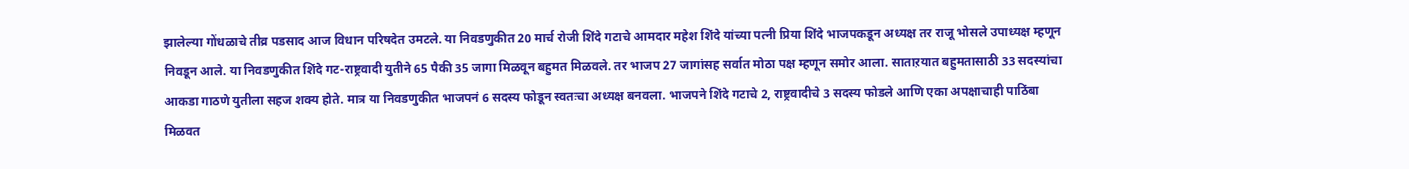झालेल्या गोंधळाचे तीव्र पडसाद आज विधान परिषदेत उमटले. या निवडणुकीत 20 मार्च रोजी शिंदे गटाचे आमदार महेश शिंदे यांच्या पत्नी प्रिया शिंदे भाजपकडून अध्यक्ष तर राजू भोसले उपाध्यक्ष म्हणून निवडून आले. या निवडणुकीत शिंदे गट-राष्ट्रवादी युतीने 65 पैकी 35 जागा मिळवून बहुमत मिळवले. तर भाजप 27 जागांसह सर्वात मोठा पक्ष म्हणून समोर आला. साताऱयात बहुमतासाठी 33 सदस्यांचा आकडा गाठणे युतीला सहज शक्य होते. मात्र या निवडणुकीत भाजपनं 6 सदस्य फोडून स्वतःचा अध्यक्ष बनवला. भाजपने शिंदे गटाचे 2, राष्ट्रवादीचे 3 सदस्य फोडले आणि एका अपक्षाचाही पाठिंबा मिळवत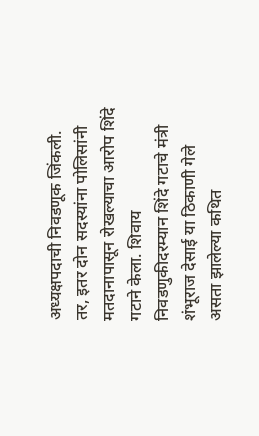अध्यक्षपदाची निवडणूक जिंकली. तर, इतर दोन सदस्यांना पोलिसांनी मतदानापासून रोखल्याचा आरोप शिंदे गटाने केला. शिवाय निवडणुकीदरम्यान शिंदे गटाचे मंत्री शंभूराज देसाई या ठिकाणी गेले असता झालेल्या कथित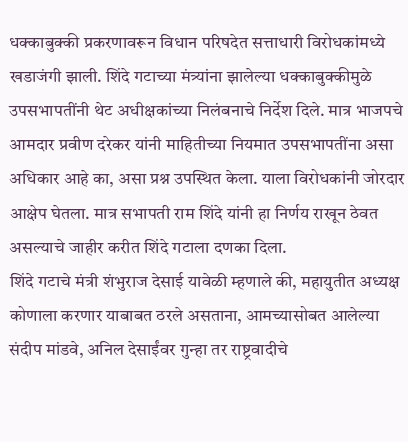धक्काबुक्की प्रकरणावरून विधान परिषदेत सत्ताधारी विरोधकांमध्ये खडाजंगी झाली. शिंदे गटाच्या मंत्र्यांना झालेल्या धक्काबुक्कीमुळे उपसभापतींनी थेट अधीक्षकांच्या निलंबनाचे निर्देश दिले. मात्र भाजपचे आमदार प्रवीण दरेकर यांनी माहितीच्या नियमात उपसभापतींना असा अधिकार आहे का, असा प्रश्न उपस्थित केला. याला विरोधकांनी जोरदार आक्षेप घेतला. मात्र सभापती राम शिंदे यांनी हा निर्णय राखून ठेवत असल्याचे जाहीर करीत शिंदे गटाला दणका दिला.
शिंदे गटाचे मंत्री शंभुराज देसाई यावेळी म्हणाले की, महायुतीत अध्यक्ष कोणाला करणार याबाबत ठरले असताना, आमच्यासोबत आलेल्या संदीप मांडवे, अनिल देसाईंवर गुन्हा तर राष्ट्रवादीचे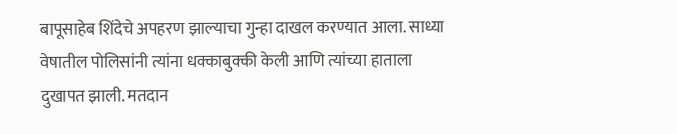बापूसाहेब शिंदेचे अपहरण झाल्याचा गुन्हा दाखल करण्यात आला. साध्या वेषातील पोलिसांनी त्यांना धक्काबुक्की केली आणि त्यांच्या हाताला दुखापत झाली. मतदान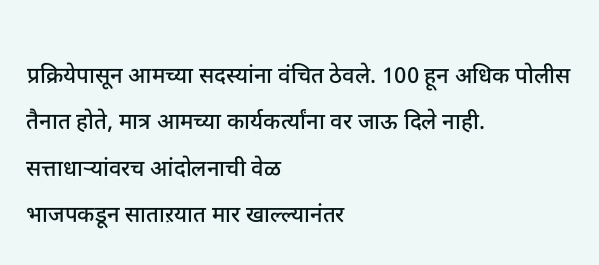प्रक्रियेपासून आमच्या सदस्यांना वंचित ठेवले. 100 हून अधिक पोलीस तैनात होते, मात्र आमच्या कार्यकर्त्यांना वर जाऊ दिले नाही.
सत्ताधाऱ्यांवरच आंदोलनाची वेळ
भाजपकडून साताऱयात मार खाल्ल्यानंतर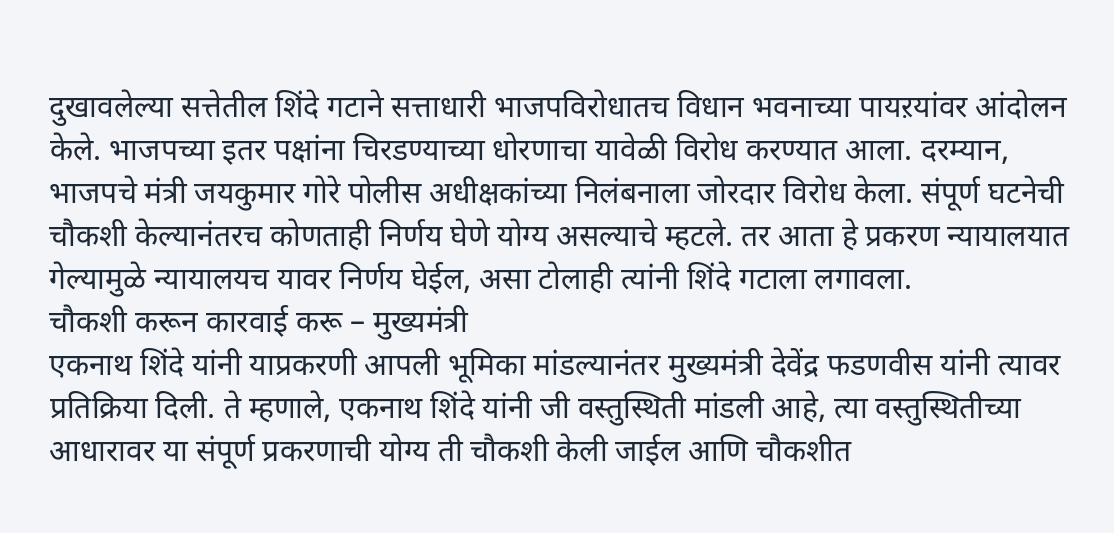दुखावलेल्या सत्तेतील शिंदे गटाने सत्ताधारी भाजपविरोधातच विधान भवनाच्या पायऱयांवर आंदोलन केले. भाजपच्या इतर पक्षांना चिरडण्याच्या धोरणाचा यावेळी विरोध करण्यात आला. दरम्यान, भाजपचे मंत्री जयकुमार गोरे पोलीस अधीक्षकांच्या निलंबनाला जोरदार विरोध केला. संपूर्ण घटनेची चौकशी केल्यानंतरच कोणताही निर्णय घेणे योग्य असल्याचे म्हटले. तर आता हे प्रकरण न्यायालयात गेल्यामुळे न्यायालयच यावर निर्णय घेईल, असा टोलाही त्यांनी शिंदे गटाला लगावला.
चौकशी करून कारवाई करू – मुख्यमंत्री
एकनाथ शिंदे यांनी याप्रकरणी आपली भूमिका मांडल्यानंतर मुख्यमंत्री देवेंद्र फडणवीस यांनी त्यावर प्रतिक्रिया दिली. ते म्हणाले, एकनाथ शिंदे यांनी जी वस्तुस्थिती मांडली आहे, त्या वस्तुस्थितीच्या आधारावर या संपूर्ण प्रकरणाची योग्य ती चौकशी केली जाईल आणि चौकशीत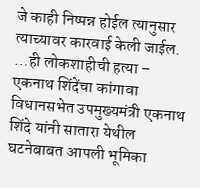जे काही निष्पन्न होईल त्यानुसार त्याच्यावर कारवाई केली जाईल.
…ही लोकशाहीची हत्या – एकनाथ शिंदेंचा कांगावा
विधानसभेत उपमुख्यमंत्री एकनाथ शिंदे यांनी सातारा येथील घटनेबाबत आपली भूमिका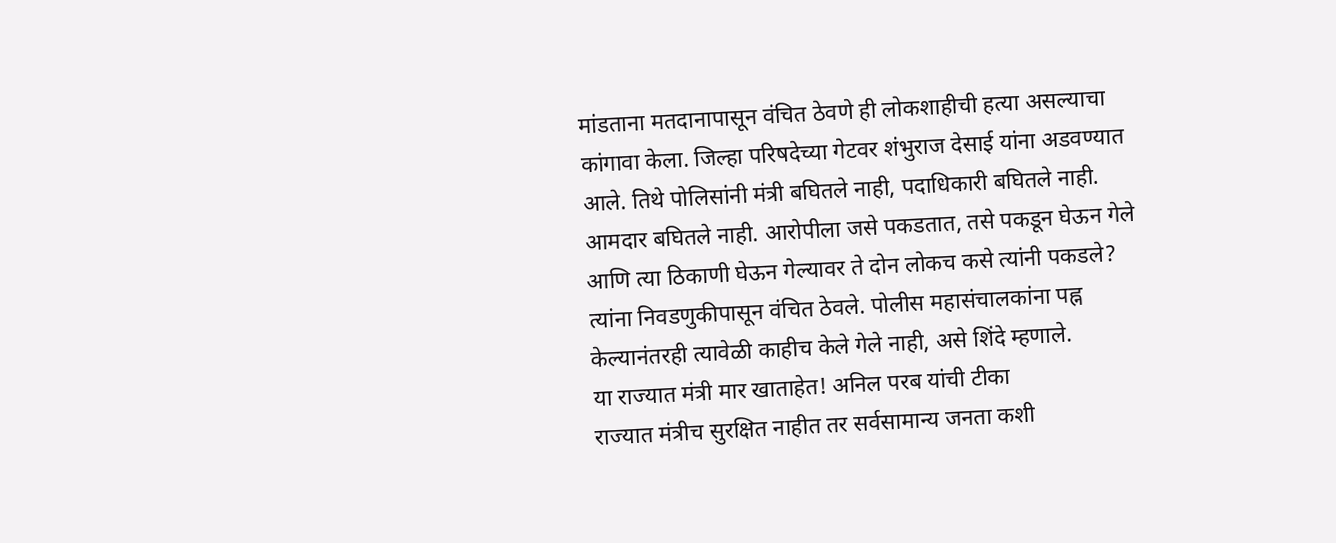मांडताना मतदानापासून वंचित ठेवणे ही लोकशाहीची हत्या असल्याचा कांगावा केला. जिल्हा परिषदेच्या गेटवर शंभुराज देसाई यांना अडवण्यात आले. तिथे पोलिसांनी मंत्री बघितले नाही, पदाधिकारी बघितले नाही. आमदार बघितले नाही. आरोपीला जसे पकडतात, तसे पकडून घेऊन गेले आणि त्या ठिकाणी घेऊन गेल्यावर ते दोन लोकच कसे त्यांनी पकडले? त्यांना निवडणुकीपासून वंचित ठेवले. पोलीस महासंचालकांना पह्न केल्यानंतरही त्यावेळी काहीच केले गेले नाही, असे शिंदे म्हणाले.
या राज्यात मंत्री मार खाताहेत! अनिल परब यांची टीका
राज्यात मंत्रीच सुरक्षित नाहीत तर सर्वसामान्य जनता कशी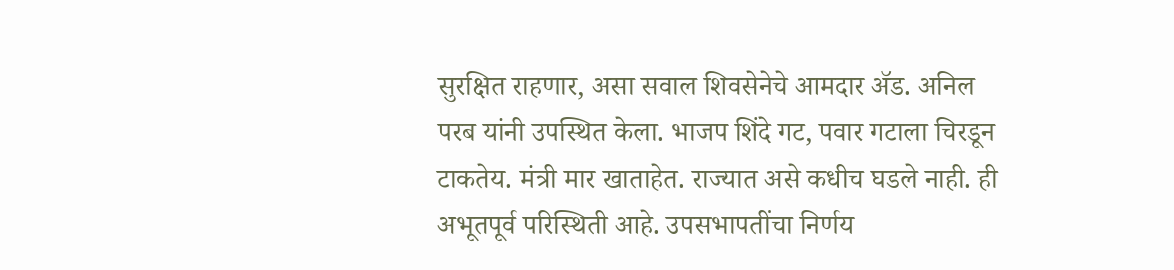सुरक्षित राहणार, असा सवाल शिवसेनेचे आमदार ॲड. अनिल परब यांनी उपस्थित केला. भाजप शिंदे गट, पवार गटाला चिरडून टाकतेय. मंत्री मार खाताहेत. राज्यात असे कधीच घडले नाही. ही अभूतपूर्व परिस्थिती आहे. उपसभापतींचा निर्णय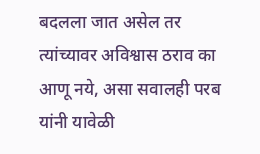बदलला जात असेल तर त्यांच्यावर अविश्वास ठराव का आणू नये, असा सवालही परब यांनी यावेळी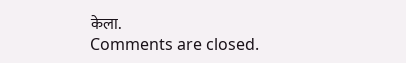केला.
Comments are closed.